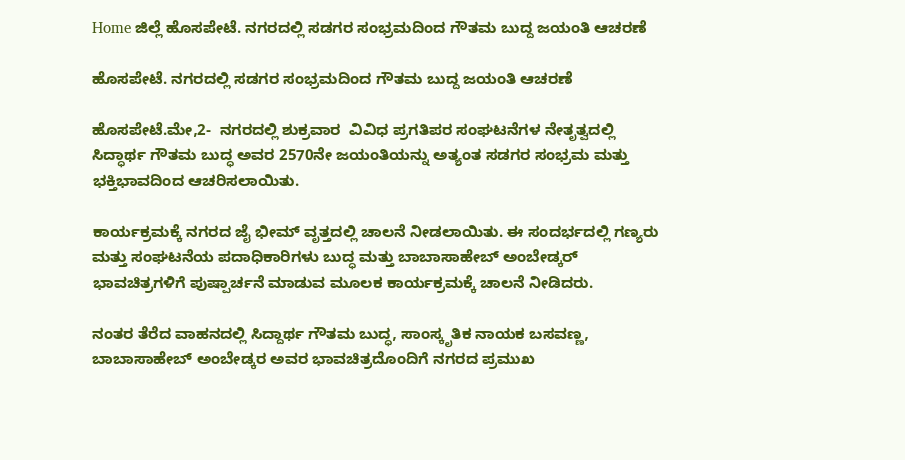Home ಜಿಲ್ಲೆ ಹೊಸಪೇಟೆ. ನಗರದಲ್ಲಿ ಸಡಗರ ಸಂಭ್ರಮದಿಂದ ಗೌತಮ ಬುದ್ದ ಜಯಂತಿ ಆಚರಣೆ

ಹೊಸಪೇಟೆ. ನಗರದಲ್ಲಿ ಸಡಗರ ಸಂಭ್ರಮದಿಂದ ಗೌತಮ ಬುದ್ದ ಜಯಂತಿ ಆಚರಣೆ

ಹೊಸಪೇಟೆ.ಮೇ,2-  ನಗರದಲ್ಲಿ ಶುಕ್ರವಾರ  ವಿವಿಧ ಪ್ರಗತಿಪರ ಸಂಘಟನೆಗಳ ನೇತೃತ್ವದಲ್ಲಿ ಸಿದ್ಧಾರ್ಥ ಗೌತಮ ಬುದ್ಧ ಅವರ 2570ನೇ ಜಯಂತಿಯನ್ನು ಅತ್ಯಂತ ಸಡಗರ ಸಂಭ್ರಮ ಮತ್ತು ಭಕ್ತಿಭಾವದಿಂದ ಆಚರಿಸಲಾಯಿತು.

ಕಾರ್ಯಕ್ರಮಕ್ಕೆ ನಗರದ ಜೈ ಭೀಮ್ ವೃತ್ತದಲ್ಲಿ ಚಾಲನೆ ನೀಡಲಾಯಿತು. ಈ ಸಂದರ್ಭದಲ್ಲಿ ಗಣ್ಯರು ಮತ್ತು ಸಂಘಟನೆಯ ಪದಾಧಿಕಾರಿಗಳು ಬುದ್ಧ ಮತ್ತು ಬಾಬಾಸಾಹೇಬ್ ಅಂಬೇಡ್ಕರ್ ಭಾವಚಿತ್ರಗಳಿಗೆ ಪುಷ್ಪಾರ್ಚನೆ ಮಾಡುವ ಮೂಲಕ ಕಾರ್ಯಕ್ರಮಕ್ಕೆ ಚಾಲನೆ ನೀಡಿದರು.

ನಂತರ ತೆರೆದ ವಾಹನದಲ್ಲಿ ಸಿದ್ದಾರ್ಥ ಗೌತಮ ಬುದ್ಧ, ಸಾಂಸ್ಕೃತಿಕ ನಾಯಕ ಬಸವಣ್ಣ, ಬಾಬಾಸಾಹೇಬ್ ಅಂಬೇಡ್ಕರ ಅವರ ಭಾವಚಿತ್ರದೊಂದಿಗೆ ನಗರದ ಪ್ರಮುಖ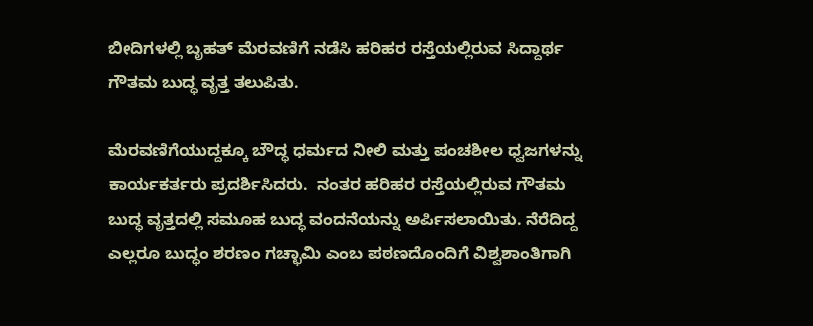ಬೀದಿಗಳಲ್ಲಿ ಬೃಹತ್ ಮೆರವಣಿಗೆ ನಡೆಸಿ ಹರಿಹರ ರಸ್ತೆಯಲ್ಲಿರುವ ಸಿದ್ದಾರ್ಥ ಗೌತಮ ಬುದ್ಧ ವೃತ್ತ ತಲುಪಿತು.

ಮೆರವಣಿಗೆಯುದ್ದಕ್ಕೂ ಬೌದ್ಧ ಧರ್ಮದ ನೀಲಿ ಮತ್ತು ಪಂಚಶೀಲ ಧ್ವಜಗಳನ್ನು ಕಾರ್ಯಕರ್ತರು ಪ್ರದರ್ಶಿಸಿದರು.  ನಂತರ ಹರಿಹರ ರಸ್ತೆಯಲ್ಲಿರುವ ಗೌತಮ ಬುದ್ಧ ವೃತ್ತದಲ್ಲಿ ಸಮೂಹ ಬುದ್ಧ ವಂದನೆಯನ್ನು ಅರ್ಪಿಸಲಾಯಿತು. ನೆರೆದಿದ್ದ ಎಲ್ಲರೂ ಬುದ್ಧಂ ಶರಣಂ ಗಚ್ಛಾಮಿ ಎಂಬ ಪಠಣದೊಂದಿಗೆ ವಿಶ್ವಶಾಂತಿಗಾಗಿ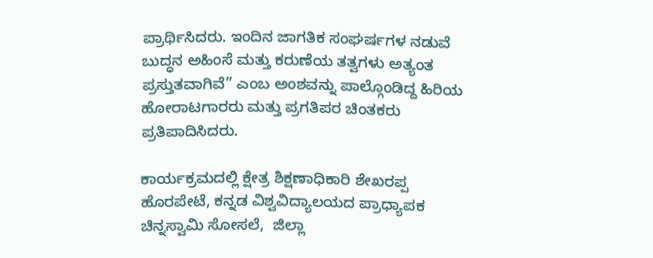ಪ್ರಾರ್ಥಿಸಿದರು. ಇಂದಿನ ಜಾಗತಿಕ ಸಂಘರ್ಷಗಳ ನಡುವೆ ಬುದ್ಧನ ಅಹಿಂಸೆ ಮತ್ತು ಕರುಣೆಯ ತತ್ವಗಳು ಅತ್ಯಂತ ಪ್ರಸ್ತುತವಾಗಿವೆ” ಎಂಬ ಅಂಶವನ್ನು ಪಾಲ್ಗೊಂಡಿದ್ದ ಹಿರಿಯ ಹೋರಾಟಗಾರರು ಮತ್ತು ಪ್ರಗತಿಪರ ಚಿಂತಕರು ಪ್ರತಿಪಾದಿಸಿದರು.

ಕಾರ್ಯಕ್ರಮದಲ್ಲಿ ಕ್ಷೇತ್ರ ಶಿಕ್ಷಣಾಧಿಕಾರಿ ಶೇಖರಪ್ಪ ಹೊರಪೇಟೆ, ಕನ್ನಡ ವಿಶ್ವವಿದ್ಯಾಲಯದ ಪ್ರಾಧ್ಯಾಪಕ ಚಿನ್ನಸ್ವಾಮಿ ಸೋಸಲೆ,  ಜಿಲ್ಲಾ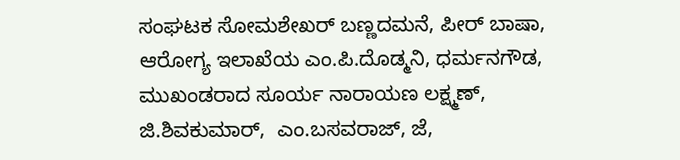ಸಂಘಟಕ ಸೋಮಶೇಖರ್ ಬಣ್ಣದಮನೆ, ಪೀರ್ ಬಾಷಾ, ಆರೋಗ್ಯ ಇಲಾಖೆಯ ಎಂ.ಪಿ.ದೊಡ್ಮನಿ, ಧರ್ಮನಗೌಡ, ಮುಖಂಡರಾದ ಸೂರ್ಯ ನಾರಾಯಣ ಲಕ್ಷ್ಮಣ್, ಜಿ.ಶಿವಕುಮಾರ್,  ಎಂ.ಬಸವರಾಜ್, ಜೆ,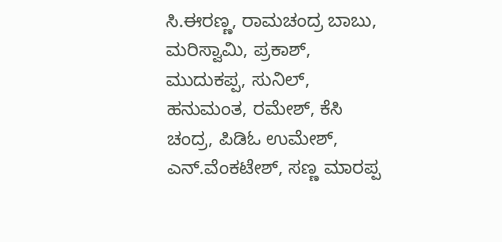ಸಿ.ಈರಣ್ಣ, ರಾಮಚಂದ್ರ ಬಾಬು, ಮರಿಸ್ವಾಮಿ, ಪ್ರಕಾಶ್, ಮುದುಕಪ್ಪ, ಸುನಿಲ್, ಹನುಮಂತ, ರಮೇಶ್, ಕೆಸಿ ಚಂದ್ರ, ಪಿಡಿಓ ಉಮೇಶ್, ಎನ್.ವೆಂಕಟೇಶ್, ಸಣ್ಣ ಮಾರಪ್ಪ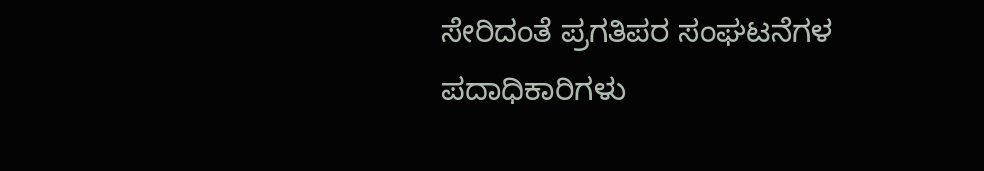ಸೇರಿದಂತೆ ಪ್ರಗತಿಪರ ಸಂಘಟನೆಗಳ ಪದಾಧಿಕಾರಿಗಳು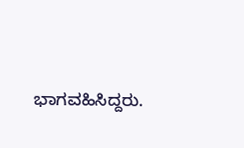ಭಾಗವಹಿಸಿದ್ದರು.